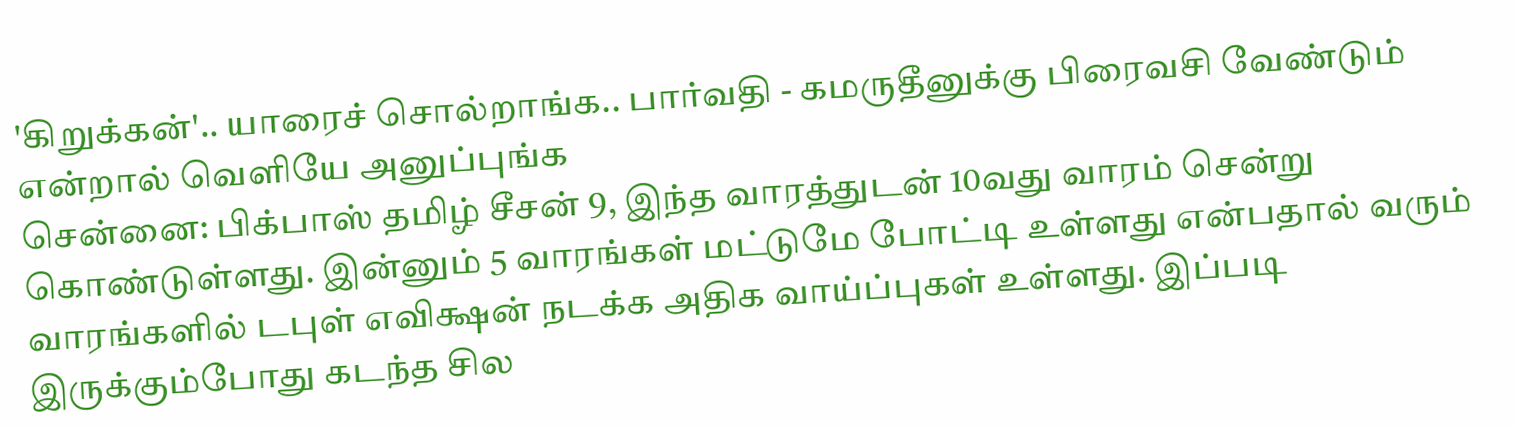'கிறுக்கன்'.. யாரைச் சொல்றாங்க.. பார்வதி - கமருதீனுக்கு பிரைவசி வேண்டும் என்றால் வெளியே அனுப்புங்க
சென்னை: பிக்பாஸ் தமிழ் சீசன் 9, இந்த வாரத்துடன் 10வது வாரம் சென்று கொண்டுள்ளது. இன்னும் 5 வாரங்கள் மட்டுமே போட்டி உள்ளது என்பதால் வரும் வாரங்களில் டபுள் எவிக்ஷன் நடக்க அதிக வாய்ப்புகள் உள்ளது. இப்படி இருக்கும்போது கடந்த சில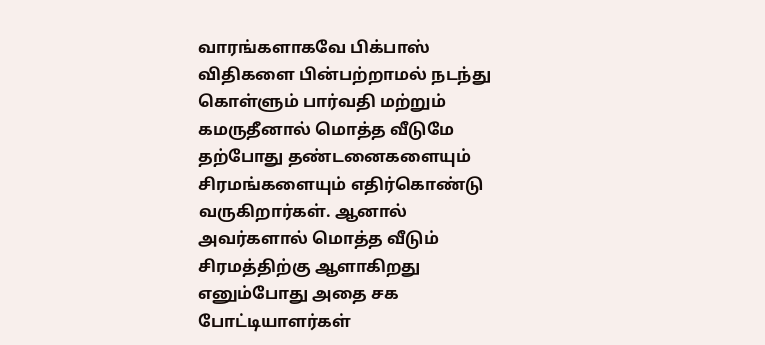வாரங்களாகவே பிக்பாஸ் விதிகளை பின்பற்றாமல் நடந்து கொள்ளும் பார்வதி மற்றும் கமருதீனால் மொத்த வீடுமே தற்போது தண்டனைகளையும் சிரமங்களையும் எதிர்கொண்டு வருகிறார்கள். ஆனால் அவர்களால் மொத்த வீடும் சிரமத்திற்கு ஆளாகிறது எனும்போது அதை சக போட்டியாளர்கள்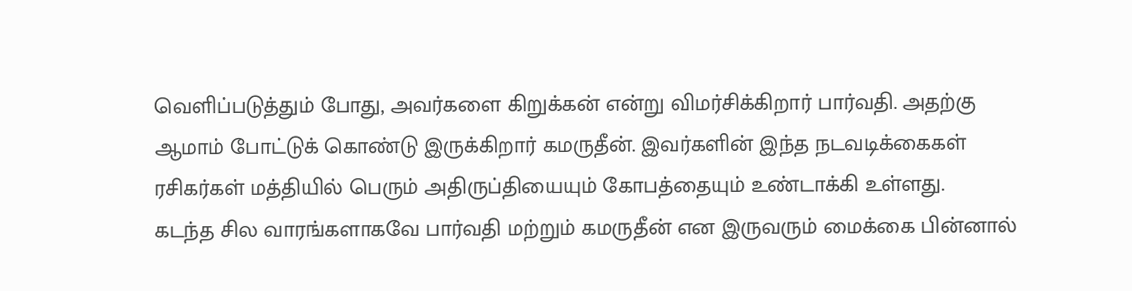வெளிப்படுத்தும் போது, அவர்களை கிறுக்கன் என்று விமர்சிக்கிறார் பார்வதி. அதற்கு ஆமாம் போட்டுக் கொண்டு இருக்கிறார் கமருதீன். இவர்களின் இந்த நடவடிக்கைகள் ரசிகர்கள் மத்தியில் பெரும் அதிருப்தியையும் கோபத்தையும் உண்டாக்கி உள்ளது.
கடந்த சில வாரங்களாகவே பார்வதி மற்றும் கமருதீன் என இருவரும் மைக்கை பின்னால்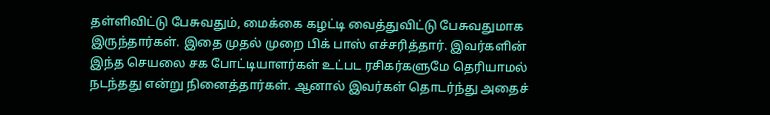தள்ளிவிட்டு பேசுவதும், மைக்கை கழட்டி வைத்துவிட்டு பேசுவதுமாக இருந்தார்கள். இதை முதல் முறை பிக் பாஸ் எச்சரித்தார். இவர்களின் இந்த செயலை சக போட்டியாளர்கள் உட்பட ரசிகர்களுமே தெரியாமல் நடந்தது என்று நினைத்தார்கள். ஆனால் இவர்கள் தொடர்ந்து அதைச்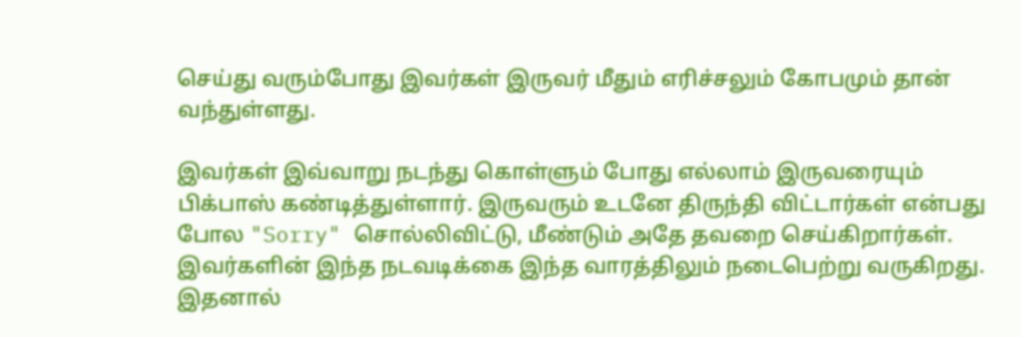செய்து வரும்போது இவர்கள் இருவர் மீதும் எரிச்சலும் கோபமும் தான் வந்துள்ளது.

இவர்கள் இவ்வாறு நடந்து கொள்ளும் போது எல்லாம் இருவரையும் பிக்பாஸ் கண்டித்துள்ளார். இருவரும் உடனே திருந்தி விட்டார்கள் என்பது போல "Sorry" சொல்லிவிட்டு, மீண்டும் அதே தவறை செய்கிறார்கள். இவர்களின் இந்த நடவடிக்கை இந்த வாரத்திலும் நடைபெற்று வருகிறது. இதனால்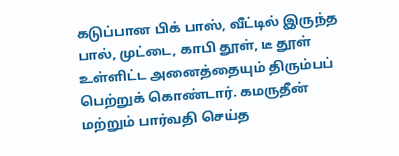கடுப்பான பிக் பாஸ், வீட்டில் இருந்த பால், முட்டை, காபி தூள், டீ தூள் உள்ளிட்ட அனைத்தையும் திரும்பப் பெற்றுக் கொண்டார். கமருதீன் மற்றும் பார்வதி செய்த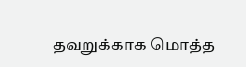தவறுக்காக மொத்த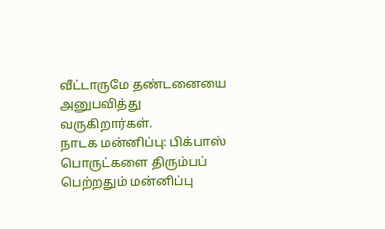வீட்டாருமே தண்டனையை அனுபவித்து வருகிறார்கள்.
நாடக மன்னிப்பு: பிக்பாஸ் பொருட்களை திரும்பப் பெற்றதும் மன்னிப்பு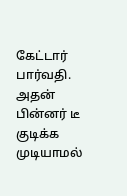கேட்டார் பார்வதி. அதன் பின்னர் டீ குடிக்க முடியாமல்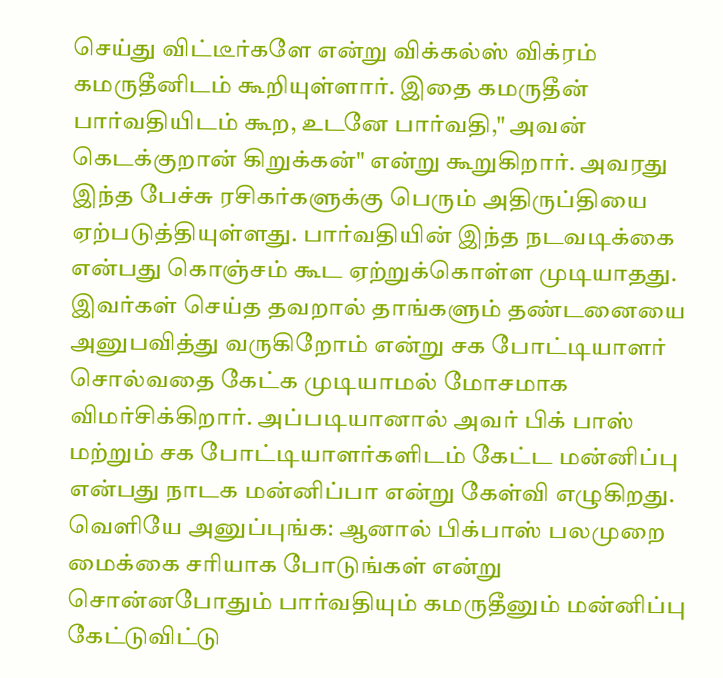செய்து விட்டீர்களே என்று விக்கல்ஸ் விக்ரம் கமருதீனிடம் கூறியுள்ளார். இதை கமருதீன் பார்வதியிடம் கூற, உடனே பார்வதி," அவன் கெடக்குறான் கிறுக்கன்" என்று கூறுகிறார். அவரது இந்த பேச்சு ரசிகர்களுக்கு பெரும் அதிருப்தியை ஏற்படுத்தியுள்ளது. பார்வதியின் இந்த நடவடிக்கை என்பது கொஞ்சம் கூட ஏற்றுக்கொள்ள முடியாதது. இவர்கள் செய்த தவறால் தாங்களும் தண்டனையை அனுபவித்து வருகிறோம் என்று சக போட்டியாளர் சொல்வதை கேட்க முடியாமல் மோசமாக விமர்சிக்கிறார். அப்படியானால் அவர் பிக் பாஸ் மற்றும் சக போட்டியாளர்களிடம் கேட்ட மன்னிப்பு என்பது நாடக மன்னிப்பா என்று கேள்வி எழுகிறது.
வெளியே அனுப்புங்க: ஆனால் பிக்பாஸ் பலமுறை மைக்கை சரியாக போடுங்கள் என்று சொன்னபோதும் பார்வதியும் கமருதீனும் மன்னிப்பு கேட்டுவிட்டு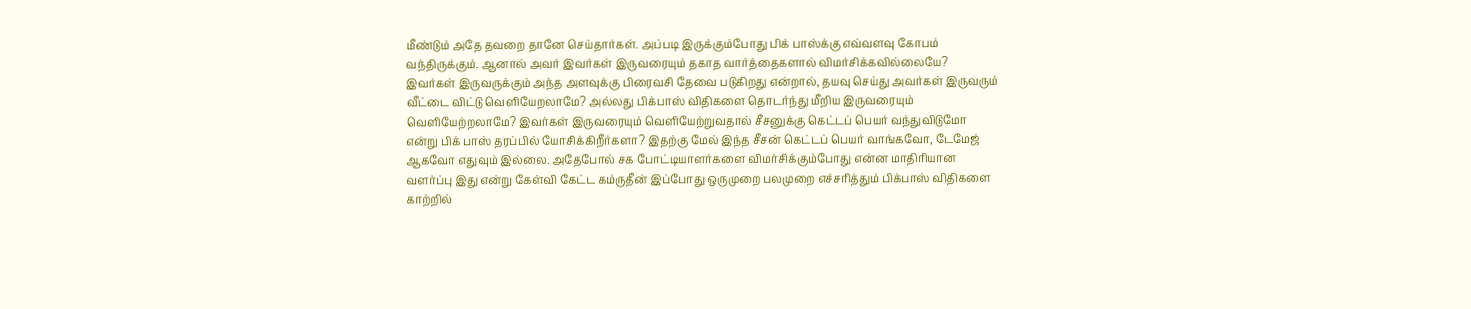மீண்டும் அதே தவறை தானே செய்தார்கள். அப்படி இருக்கும்போது பிக் பாஸ்க்கு எவ்வளவு கோபம் வந்திருக்கும். ஆனால் அவர் இவர்கள் இருவரையும் தகாத வார்த்தைகளால் விமர்சிக்கவில்லையே? இவர்கள் இருவருக்கும் அந்த அளவுக்கு பிரைவசி தேவை படுகிறது என்றால், தயவு செய்து அவர்கள் இருவரும் வீட்டை விட்டு வெளியேறலாமே? அல்லது பிக்பாஸ் விதிகளை தொடர்ந்து மீறிய இருவரையும் வெளியேற்றலாமே? இவர்கள் இருவரையும் வெளியேற்றுவதால் சீசனுக்கு கெட்டப் பெயர் வந்துவிடுமோ என்று பிக் பாஸ் தரப்பில் யோசிக்கிறீர்களா? இதற்கு மேல் இந்த சீசன் கெட்டப் பெயர் வாங்கவோ, டேமேஜ் ஆகவோ எதுவும் இல்லை. அதேபோல் சக போட்டியாளர்களை விமர்சிக்கும்போது என்ன மாதிரியான வளர்ப்பு இது என்று கேள்வி கேட்ட கம்ருதீன் இப்போது ஒருமுறை பலமுறை எச்சரித்தும் பிக்பாஸ் விதிகளை காற்றில்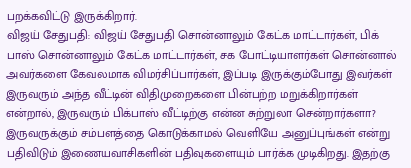பறக்கவிட்டு இருக்கிறார்.
விஜய் சேதுபதி: விஜய் சேதுபதி சொன்னாலும் கேட்க மாட்டார்கள், பிக் பாஸ் சொன்னாலும் கேட்க மாட்டார்கள், சக போட்டியாளர்கள் சொன்னால் அவர்களை கேவலமாக விமர்சிப்பார்கள், இப்படி இருக்கும்போது இவர்கள் இருவரும் அந்த வீட்டின் விதிமுறைகளை பின்பற்ற மறுக்கிறார்கள் என்றால், இருவரும் பிக்பாஸ் வீட்டிற்கு என்ன சுற்றுலா சென்றார்களா? இருவருக்கும் சம்பளத்தை கொடுக்காமல் வெளியே அனுப்புங்கள் என்று பதிவிடும் இணையவாசிகளின் பதிவுகளையும் பார்க்க முடிகிறது. இதற்கு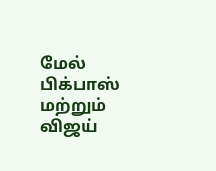மேல் பிக்பாஸ் மற்றும் விஜய்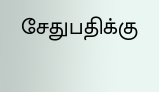சேதுபதிக்கு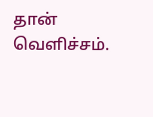தான் வெளிச்சம்.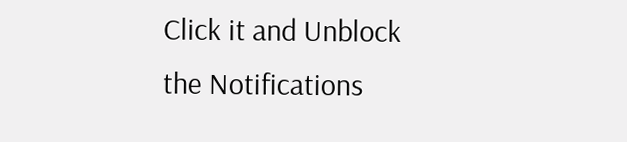Click it and Unblock the Notifications